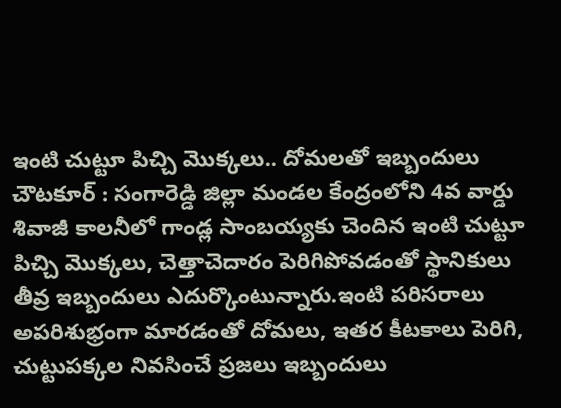ఇంటి చుట్టూ పిచ్చి మొక్కలు.. దోమలతో ఇబ్బందులు
చౌటకూర్ : సంగారెడ్డి జిల్లా మండల కేంద్రంలోని 4వ వార్డు శివాజీ కాలనీలో గాండ్ల సాంబయ్యకు చెందిన ఇంటి చుట్టూ పిచ్చి మొక్కలు, చెత్తాచెదారం పెరిగిపోవడంతో స్థానికులు తీవ్ర ఇబ్బందులు ఎదుర్కొంటున్నారు.ఇంటి పరిసరాలు అపరిశుభ్రంగా మారడంతో దోమలు, ఇతర కీటకాలు పెరిగి, చుట్టుపక్కల నివసించే ప్రజలు ఇబ్బందులు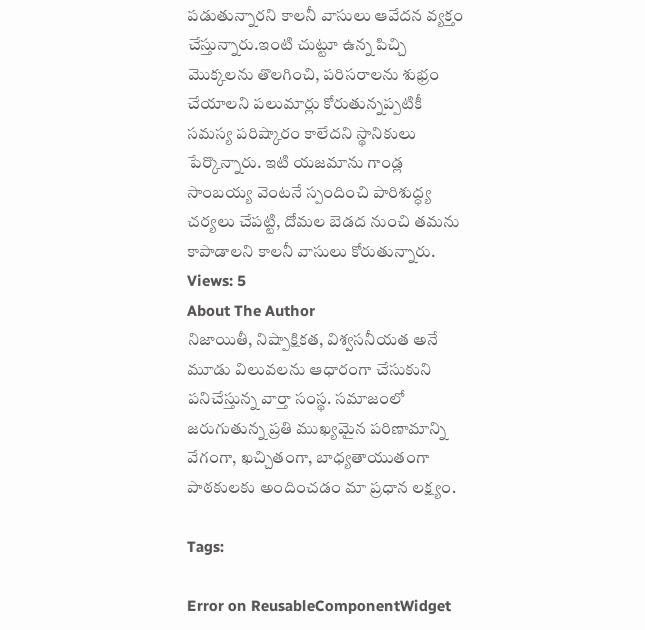పడుతున్నారని కాలనీ వాసులు ఆవేదన వ్యక్తం చేస్తున్నారు.ఇంటి చుట్టూ ఉన్న పిచ్చి మొక్కలను తొలగించి, పరిసరాలను శుభ్రం చేయాలని పలుమార్లు కోరుతున్నప్పటికీ సమస్య పరిష్కారం కాలేదని స్థానికులు పేర్కొన్నారు. ఇటి యజమాను గాండ్ల సాంబయ్య వెంటనే స్పందించి పారిశుద్ధ్య చర్యలు చేపట్టి, దోమల బెడద నుంచి తమను కాపాడాలని కాలనీ వాసులు కోరుతున్నారు.
Views: 5
About The Author
నిజాయితీ, నిష్పాక్షికత, విశ్వసనీయత అనే మూడు విలువలను ఆధారంగా చేసుకుని పనిచేస్తున్న వార్తా సంస్థ. సమాజంలో జరుగుతున్న ప్రతి ముఖ్యమైన పరిణామాన్ని వేగంగా, ఖచ్చితంగా, బాధ్యతాయుతంగా పాఠకులకు అందించడం మా ప్రధాన లక్ష్యం.

Tags:

Error on ReusableComponentWidget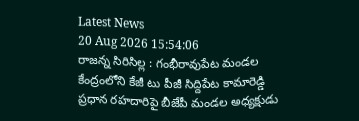Latest News
20 Aug 2026 15:54:06
రాజన్న సిరిసిల్ల : గంభీరావుపేట మండల కేంద్రంలోని కేజీ టు పీజీ సిద్దిపేట కామారెడ్డి ప్రధాన రహదారిపై బీజేపీ మండల అధ్యక్షుడు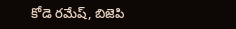కోడె రమేష్, బిజెపి